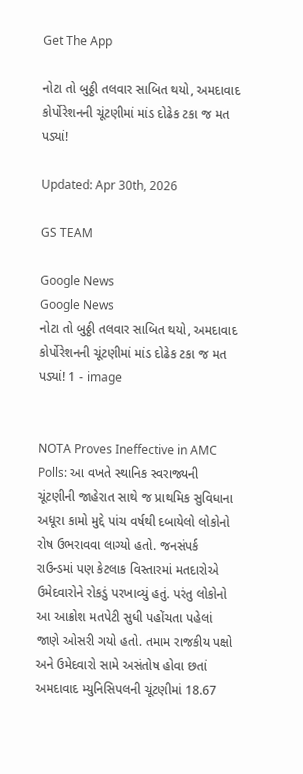Get The App

નોટા તો બુઠ્ઠી તલવાર સાબિત થયો, અમદાવાદ કોર્પોરેશનની ચૂંટણીમાં માંડ દોઢેક ટકા જ મત પડ્યાં!

Updated: Apr 30th, 2026

GS TEAM

Google News
Google News
નોટા તો બુઠ્ઠી તલવાર સાબિત થયો, અમદાવાદ કોર્પોરેશનની ચૂંટણીમાં માંડ દોઢેક ટકા જ મત પડ્યાં! 1 - image


NOTA Proves Ineffective in AMC Polls: આ વખતે સ્થાનિક સ્વરાજ્યની ચૂંટણીની જાહેરાત સાથે જ પ્રાથમિક સુવિધાના અધૂરા કામો મુદ્દે પાંચ વર્ષથી દબાયેલો લોકોનો રોષ ઉભરાવવા લાગ્યો હતો. જનસંપર્ક રાઉન્ડમાં પણ કેટલાક વિસ્તારમાં મતદારોએ ઉમેદવારોને રોકડું પરખાવ્યું હતું. પરંતુ લોકોનો આ આક્રોશ મતપેટી સુધી પહોંચતા પહેલાં જાણે ઓસરી ગયો હતો. તમામ રાજકીય પક્ષો અને ઉમેદવારો સામે અસંતોષ હોવા છતાં અમદાવાદ મ્યુનિસિપલની ચૂંટણીમાં 18.67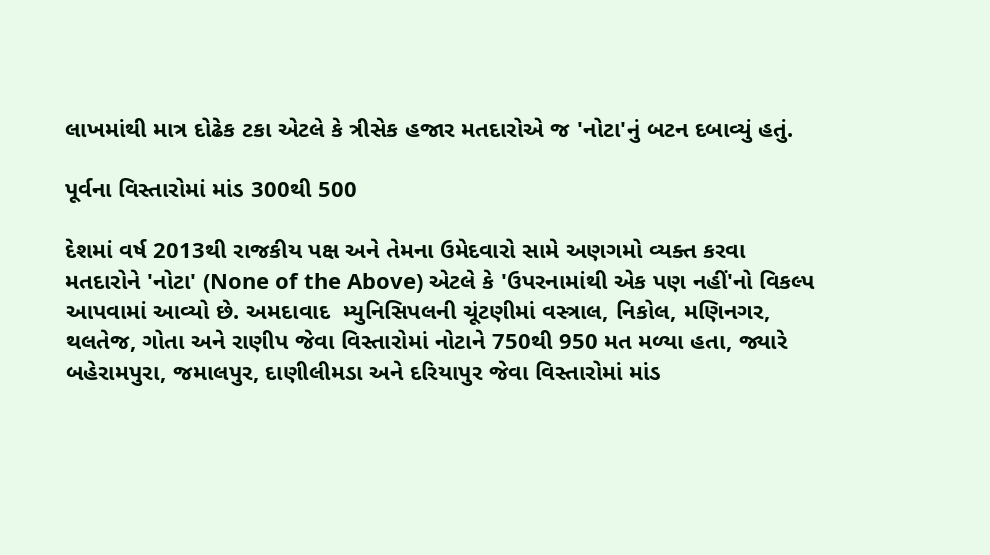લાખમાંથી માત્ર દોઢેક ટકા એટલે કે ત્રીસેક હજાર મતદારોએ જ 'નોટા'નું બટન દબાવ્યું હતું.

પૂર્વના વિસ્તારોમાં માંડ 300થી 500

દેશમાં વર્ષ 2013થી રાજકીય પક્ષ અને તેમના ઉમેદવારો સામે અણગમો વ્યક્ત કરવા મતદારોને 'નોટા' (None of the Above) એટલે કે 'ઉપરનામાંથી એક પણ નહીં'નો વિકલ્પ આપવામાં આવ્યો છે. અમદાવાદ  મ્યુનિસિપલની ચૂંટણીમાં વસ્ત્રાલ, નિકોલ, મણિનગર, થલતેજ, ગોતા અને રાણીપ જેવા વિસ્તારોમાં નોટાને 750થી 950 મત મળ્યા હતા, જ્યારે બહેરામપુરા, જમાલપુર, દાણીલીમડા અને દરિયાપુર જેવા વિસ્તારોમાં માંડ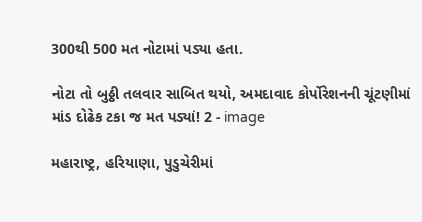300થી 500 મત નોટામાં પડ્યા હતા.

નોટા તો બુઠ્ઠી તલવાર સાબિત થયો, અમદાવાદ કોર્પોરેશનની ચૂંટણીમાં માંડ દોઢેક ટકા જ મત પડ્યાં! 2 - image

મહારાષ્ટ્ર, હરિયાણા, પુડુચેરીમાં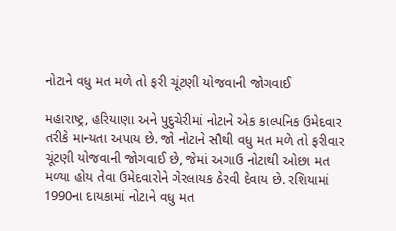નોટાને વધુ મત મળે તો ફરી ચૂંટણી યોજવાની જોગવાઈ

મહારાષ્ટ્ર, હરિયાણા અને પુદુચેરીમાં નોટાને એક કાલ્પનિક ઉમેદવાર તરીકે માન્યતા અપાય છે. જો નોટાને સૌથી વધુ મત મળે તો ફરીવાર ચૂંટણી યોજવાની જોગવાઈ છે, જેમાં અગાઉ નોટાથી ઓછા મત મળ્યા હોય તેવા ઉમેદવારોને ગેરલાયક ઠેરવી દેવાય છે. રશિયામાં 1990ના દાયકામાં નોટાને વધુ મત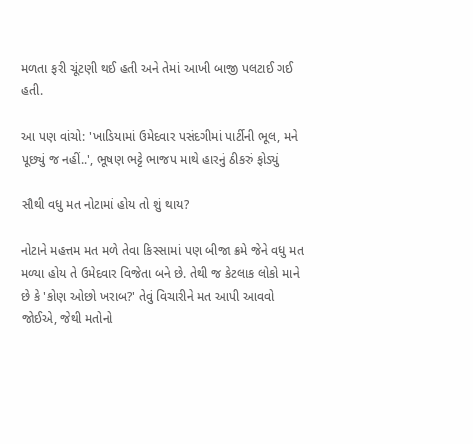મળતા ફરી ચૂંટણી થઈ હતી અને તેમાં આખી બાજી પલટાઈ ગઈ હતી.

આ પણ વાંચો: 'ખાડિયામાં ઉમેદવાર પસંદગીમાં પાર્ટીની ભૂલ, મને પૂછ્યું જ નહીં..', ભૂષણ ભટ્ટે ભાજપ માથે હારનું ઠીકરું ફોડ્યું

સૌથી વધુ મત નોટામાં હોય તો શું થાય?

નોટાને મહત્તમ મત મળે તેવા કિસ્સામાં પણ બીજા ક્રમે જેને વધુ મત મળ્યા હોય તે ઉમેદવાર વિજેતા બને છે. તેથી જ કેટલાક લોકો માને છે કે 'કોણ ઓછો ખરાબ?' તેવું વિચારીને મત આપી આવવો જોઈએ, જેથી મતોનો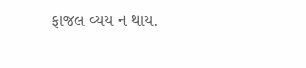ફાજલ વ્યય ન થાય.